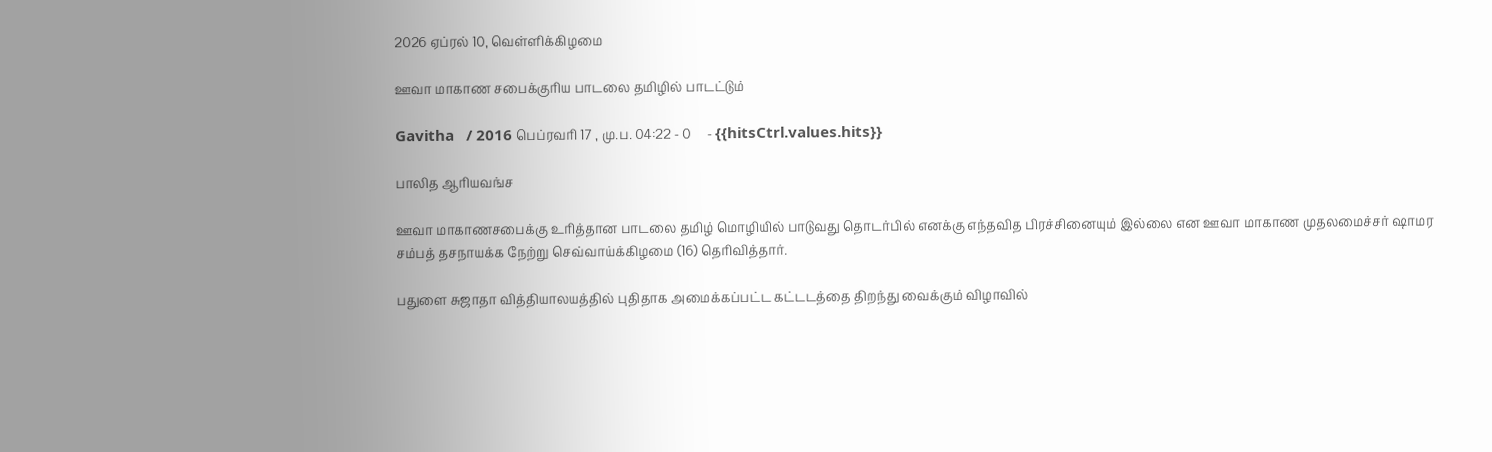2026 ஏப்ரல் 10, வெள்ளிக்கிழமை

ஊவா மாகாண சபைக்குரிய பாடலை தமிழில் பாடட்டும்

Gavitha   / 2016 பெப்ரவரி 17 , மு.ப. 04:22 - 0     - {{hitsCtrl.values.hits}}

பாலித ஆரியவங்ச

ஊவா மாகாணசபைக்கு உரித்தான பாடலை தமிழ் மொழியில் பாடுவது தொடர்பில் எனக்கு எந்தவித பிரச்சினையும் இல்லை என ஊவா மாகாண முதலமைச்சர் ஷாமர சம்பத் தசநாயக்க நேற்று செவ்வாய்க்கிழமை (16) தெரிவித்தார்.

பதுளை சுஜாதா வித்தியாலயத்தில் புதிதாக அமைக்கப்பட்ட கட்டடத்தை திறந்து வைக்கும் விழாவில்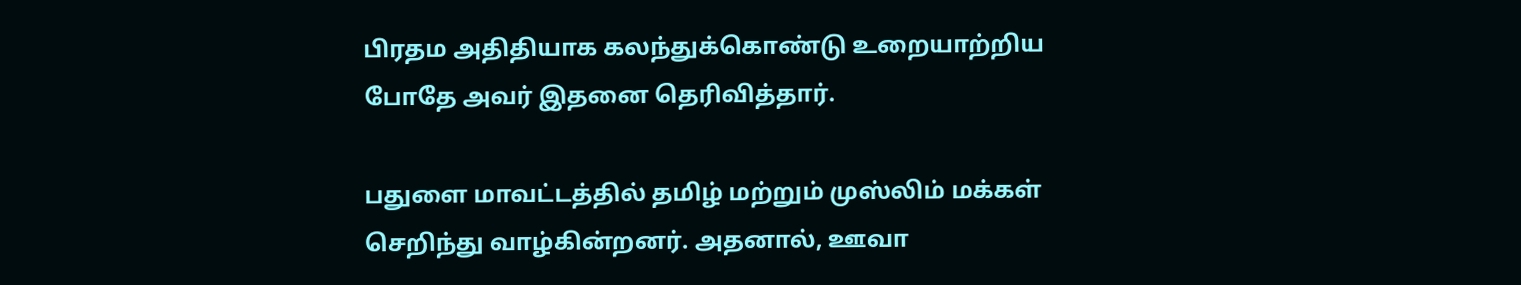பிரதம அதிதியாக கலந்துக்கொண்டு உறையாற்றிய போதே அவர் இதனை தெரிவித்தார்.

பதுளை மாவட்டத்தில் தமிழ் மற்றும் முஸ்லிம் மக்கள் செறிந்து வாழ்கின்றனர். அதனால், ஊவா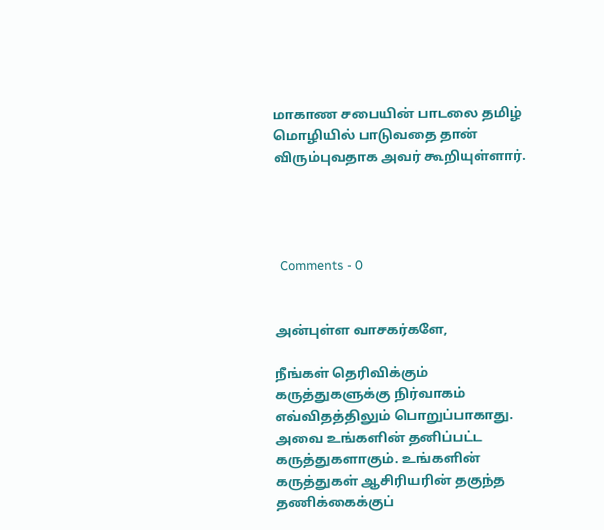மாகாண சபையின் பாடலை தமிழ் மொழியில் பாடுவதை தான் விரும்புவதாக அவர் கூறியுள்ளார்.




  Comments - 0


அன்புள்ள வாசகர்களே,

நீங்கள் தெரிவிக்கும் கருத்துகளுக்கு நிர்வாகம் எவ்விதத்திலும் பொறுப்பாகாது. அவை உங்களின் தனிப்பட்ட கருத்துகளாகும். உங்களின் கருத்துகள் ஆசிரியரின் தகுந்த தணிக்கைக்குப்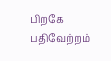பிறகே பதிவேற்றம்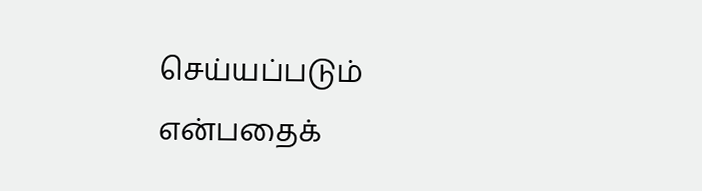செய்யப்படும் என்பதைக்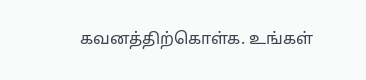கவனத்திற்கொள்க. உங்கள்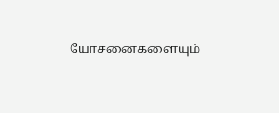யோசனைகளையும்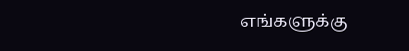எங்களுக்கு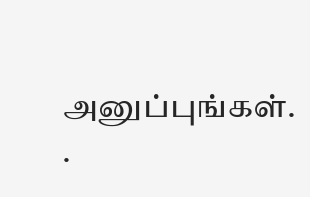அனுப்புங்கள். .